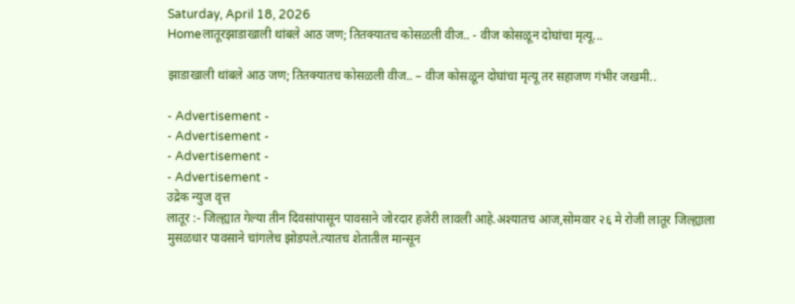Saturday, April 18, 2026
Homeलातूरझाडाखाली थांबले आठ जण; तितक्यातच कोसळली वीज.. - वीज कोसळून दोघांचा मृत्यू...

झाडाखाली थांबले आठ जण; तितक्यातच कोसळली वीज.. – वीज कोसळून दोघांचा मृत्यू तर सहाजण गंभीर जखमी..

- Advertisement -
- Advertisement -
- Advertisement -
- Advertisement -
उद्रेक न्युज वृत्त
लातूर :- जिल्ह्यात गेल्या तीन दिवसांपासून पावसाने जोरदार हजेरी लावली आहे.अश्यातच आज,सोमवार २६ मे रोजी लातूर जिल्ह्याला मुसळधार पावसाने चांगलेच झोडपले.त्यातच शेतातील मान्सून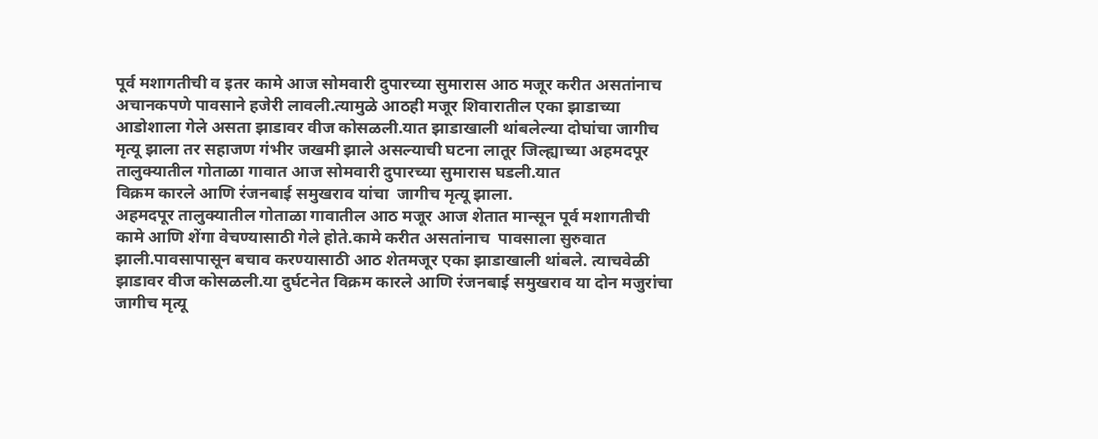पूर्व मशागतीची व इतर कामे आज सोमवारी दुपारच्या सुमारास आठ मजूर करीत असतांनाच अचानकपणे पावसाने हजेरी लावली.त्यामुळे आठही मजूर शिवारातील एका झाडाच्या आडोशाला गेले असता झाडावर वीज कोसळली.यात झाडाखाली थांबलेल्या दोघांचा जागीच मृत्यू झाला तर सहाजण गंभीर जखमी झाले असल्याची घटना लातूर जिल्ह्याच्या अहमदपूर तालुक्यातील गोताळा गावात आज सोमवारी दुपारच्या सुमारास घडली.यात
विक्रम कारले आणि रंजनबाई समुखराव यांचा  जागीच मृत्यू झाला.
अहमदपूर तालुक्यातील गोताळा गावातील आठ मजूर आज शेतात मान्सून पूर्व मशागतीची कामे आणि शेंगा वेचण्यासाठी गेले होते.कामे करीत असतांनाच  पावसाला सुरुवात झाली.पावसापासून बचाव करण्यासाठी आठ शेतमजूर एका झाडाखाली थांबले. त्याचवेळी झाडावर वीज कोसळली.या दुर्घटनेत विक्रम कारले आणि रंजनबाई समुखराव या दोन मजुरांचा जागीच मृत्यू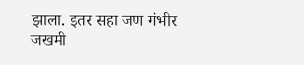झाला. इतर सहा जण गंभीर जखमी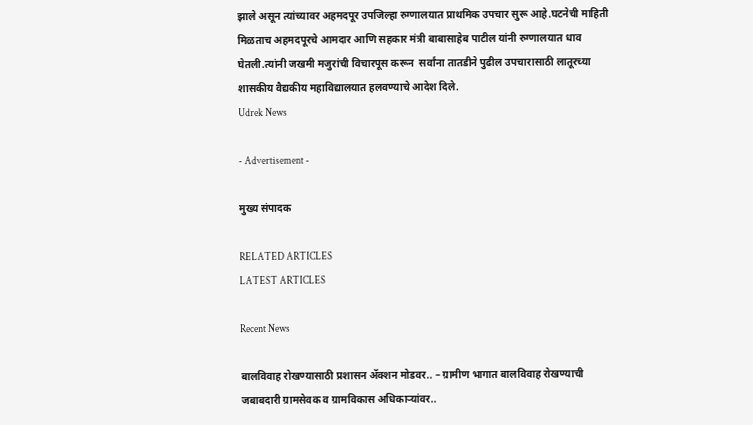झाले असून त्यांच्यावर अहमदपूर उपजिल्हा रुग्णालयात प्राथमिक उपचार सुरू आहे.घटनेची माहिती मिळताच अहमदपूरचे आमदार आणि सहकार मंत्री बाबासाहेब पाटील यांनी रुग्णालयात धाव घेतली.त्यांनी जखमी मजुरांची विचारपूस करून  सर्वांना तातडीने पुढील उपचारासाठी लातूरच्या शासकीय वैद्यकीय महाविद्यालयात हलवण्याचे आदेश दिले.
Udrek News

- Advertisement -

मुख्य संपादक

RELATED ARTICLES
LATEST ARTICLES

Recent News

बालविवाह रोखण्यासाठी प्रशासन ॲक्शन मोडवर.. – ग्रामीण भागात बालविवाह रोखण्याची जबाबदारी ग्रामसेवक व ग्रामविकास अधिकाऱ्यांवर..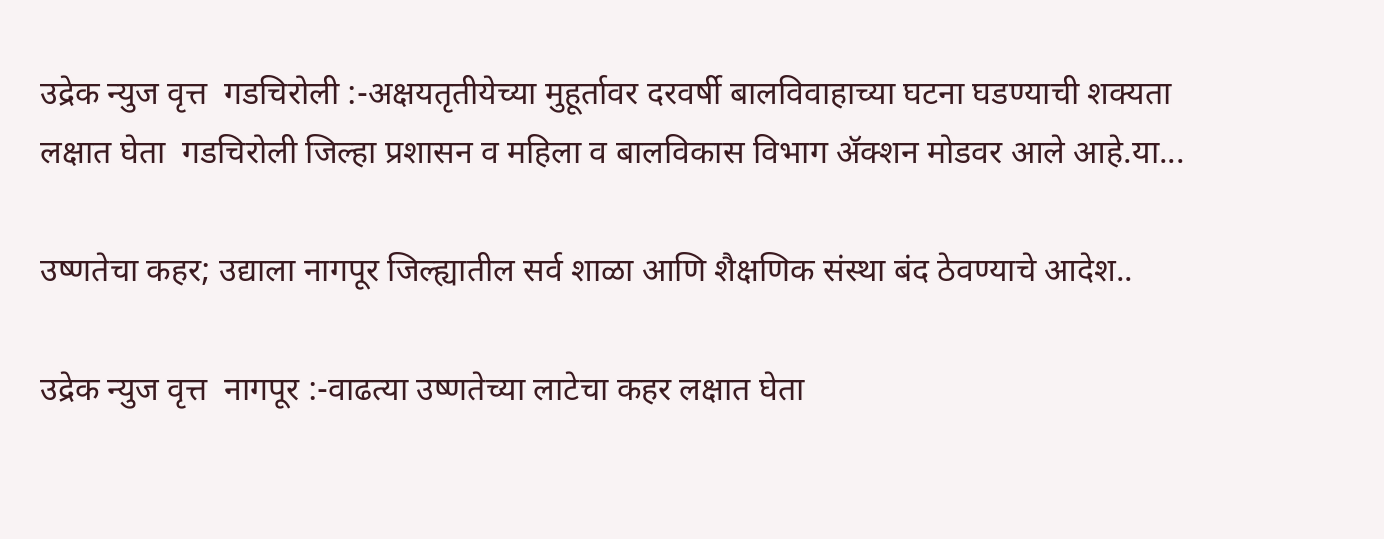उद्रेक न्युज वृत्त  गडचिरोली :-अक्षयतृतीयेच्या मुहूर्तावर दरवर्षी बालविवाहाच्या घटना घडण्याची शक्यता लक्षात घेता  गडचिरोली जिल्हा प्रशासन व महिला व बालविकास विभाग ॲक्शन मोडवर आले आहे.या...

उष्णतेचा कहर; उद्याला नागपूर जिल्ह्यातील सर्व शाळा आणि शैक्षणिक संस्था बंद ठेवण्याचे आदेश..

उद्रेक न्युज वृत्त  नागपूर :-वाढत्या उष्णतेच्या लाटेचा कहर लक्षात घेता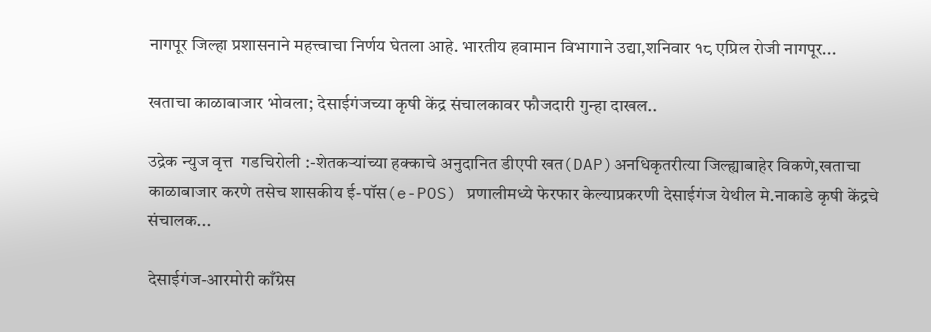नागपूर जिल्हा प्रशासनाने महत्त्वाचा निर्णय घेतला आहे. भारतीय हवामान विभागाने उद्या,शनिवार १८ एप्रिल रोजी नागपूर...

खताचा काळाबाजार भोवला; देसाईगंजच्या कृषी केंद्र संचालकावर फौजदारी गुन्हा दाखल..

उद्रेक न्युज वृत्त  गडचिरोली :-शेतकऱ्यांच्या हक्काचे अनुदानित डीएपी खत(DAP)अनधिकृतरीत्या जिल्ह्याबाहेर विकणे,खताचा काळाबाजार करणे तसेच शासकीय ई-पॉस(e-POS) प्रणालीमध्ये फेरफार केल्याप्रकरणी देसाईगंज येथील मे.नाकाडे कृषी केंद्रचे संचालक...

देसाईगंज-आरमोरी काँग्रेस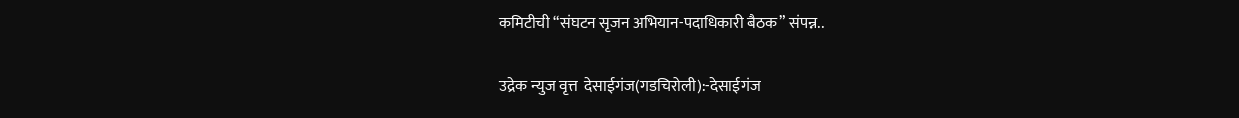कमिटीची “संघटन सृजन अभियान-पदाधिकारी बैठक” संपन्न..

उद्रेक न्युज वृत्त  देसाईगंज(गडचिरोली):-देसाईगंज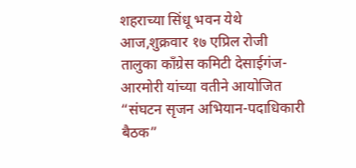शहराच्या सिंधू भवन येथे आज,शुक्रवार १७ एप्रिल रोजी तालुका काँग्रेस कमिटी देसाईगंज-आरमोरी यांच्या वतीने आयोजित “संघटन सृजन अभियान-पदाधिकारी बैठक”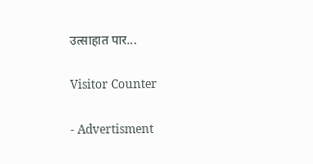उत्साहात पार...

Visitor Counter

- Advertisment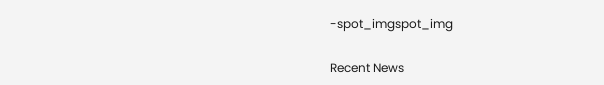-spot_imgspot_img

Recent News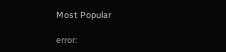Most Popular

error: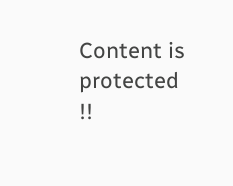Content is protected !!